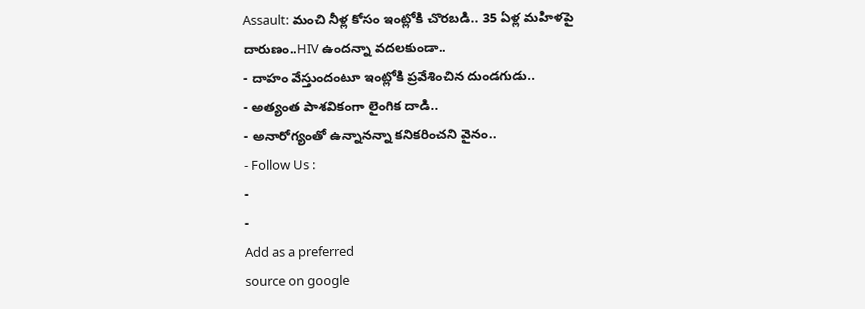Assault: మంచి నీళ్ల కోసం ఇంట్లోకి చొరబడి.. 35 ఏళ్ల మహిళపై దారుణం..HIV ఉందన్నా వదలకుండా..
- దాహం వేస్తుందంటూ ఇంట్లోకి ప్రవేశించిన దుండగుడు..
- అత్యంత పాశవికంగా లైంగిక దాడి..
- అనారోగ్యంతో ఉన్నానన్నా కనికరించని వైనం..
- Follow Us :
-
-
Add as a preferred
source on google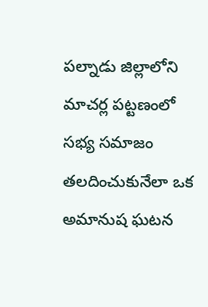పల్నాడు జిల్లాలోని మాచర్ల పట్టణంలో సభ్య సమాజం తలదించుకునేలా ఒక అమానుష ఘటన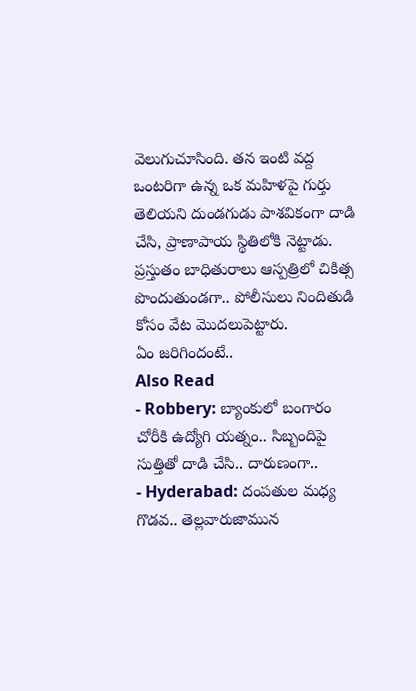వెలుగుచూసింది. తన ఇంటి వద్ద ఒంటరిగా ఉన్న ఒక మహిళపై గుర్తు తెలియని దుండగుడు పాశవికంగా దాడి చేసి, ప్రాణాపాయ స్థితిలోకి నెట్టాడు. ప్రస్తుతం బాధితురాలు ఆస్పత్రిలో చికిత్స పొందుతుండగా.. పోలీసులు నిందితుడి కోసం వేట మొదలుపెట్టారు.
ఏం జరిగిందంటే..
Also Read
- Robbery: బ్యాంకులో బంగారం చోరీకి ఉద్యోగి యత్నం.. సిబ్బందిపై సుత్తితో దాడి చేసి.. దారుణంగా..
- Hyderabad: దంపతుల మధ్య గొడవ.. తెల్లవారుజామున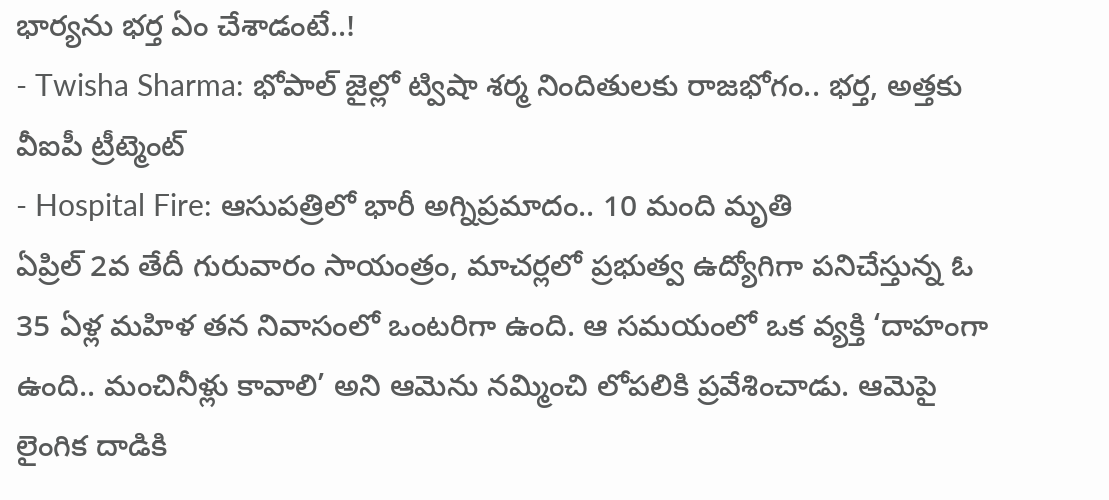భార్యను భర్త ఏం చేశాడంటే..!
- Twisha Sharma: భోపాల్ జైల్లో ట్విషా శర్మ నిందితులకు రాజభోగం.. భర్త, అత్తకు వీఐపీ ట్రీట్మెంట్
- Hospital Fire: ఆసుపత్రిలో భారీ అగ్నిప్రమాదం.. 10 మంది మృతి
ఏప్రిల్ 2వ తేదీ గురువారం సాయంత్రం, మాచర్లలో ప్రభుత్వ ఉద్యోగిగా పనిచేస్తున్న ఓ 35 ఏళ్ల మహిళ తన నివాసంలో ఒంటరిగా ఉంది. ఆ సమయంలో ఒక వ్యక్తి ‘దాహంగా ఉంది.. మంచినీళ్లు కావాలి’ అని ఆమెను నమ్మించి లోపలికి ప్రవేశించాడు. ఆమెపై లైంగిక దాడికి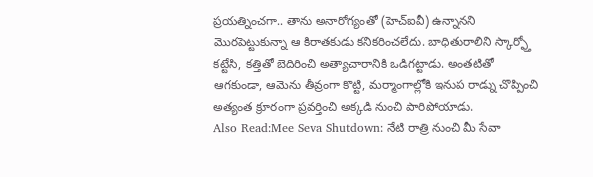ప్రయత్నించగా.. తాను అనారోగ్యంతో (హెచ్ఐవీ) ఉన్నానని మొరపెట్టుకున్నా ఆ కిరాతకుడు కనికరించలేదు. బాధితురాలిని స్కార్ఫ్తో కట్టేసి, కత్తితో బెదిరించి అత్యాచారానికి ఒడిగట్టాడు. అంతటితో ఆగకుండా, ఆమెను తీవ్రంగా కొట్టి, మర్మాంగాల్లోకి ఇనుప రాడ్ను చొప్పించి అత్యంత క్రూరంగా ప్రవర్తించి అక్కడి నుంచి పారిపోయాడు.
Also Read:Mee Seva Shutdown: నేటి రాత్రి నుంచి మీ సేవా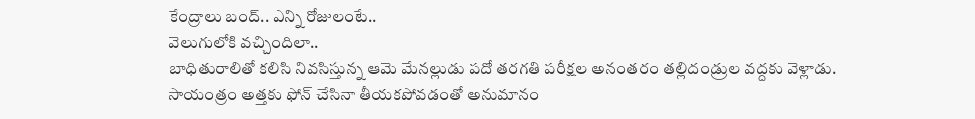కేంద్రాలు బంద్.. ఎన్ని రోజులంటే..
వెలుగులోకి వచ్చిందిలా..
బాధితురాలితో కలిసి నివసిస్తున్న ఆమె మేనల్లుడు పదో తరగతి పరీక్షల అనంతరం తల్లిదండ్రుల వద్దకు వెళ్లాడు. సాయంత్రం అత్తకు ఫోన్ చేసినా తీయకపోవడంతో అనుమానం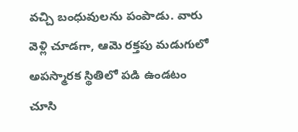వచ్చి బంధువులను పంపాడు. వారు వెళ్లి చూడగా, ఆమె రక్తపు మడుగులో అపస్మారక స్థితిలో పడి ఉండటం చూసి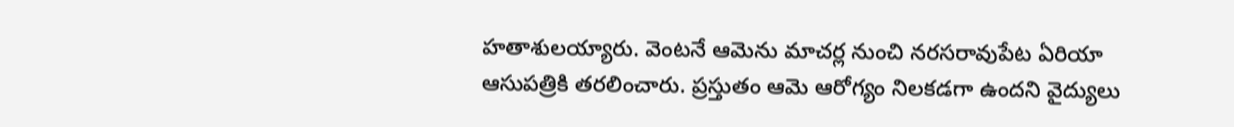హతాశులయ్యారు. వెంటనే ఆమెను మాచర్ల నుంచి నరసరావుపేట ఏరియా ఆసుపత్రికి తరలించారు. ప్రస్తుతం ఆమె ఆరోగ్యం నిలకడగా ఉందని వైద్యులు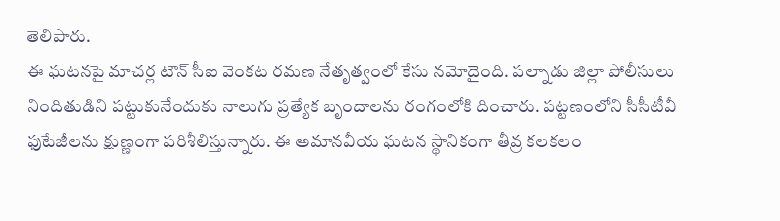తెలిపారు.
ఈ ఘటనపై మాచర్ల టౌన్ సీఐ వెంకట రమణ నేతృత్వంలో కేసు నమోదైంది. పల్నాడు జిల్లా పోలీసులు నిందితుడిని పట్టుకునేందుకు నాలుగు ప్రత్యేక బృందాలను రంగంలోకి దించారు. పట్టణంలోని సీసీటీవీ ఫుటేజీలను క్షుణ్ణంగా పరిశీలిస్తున్నారు. ఈ అమానవీయ ఘటన స్థానికంగా తీవ్ర కలకలం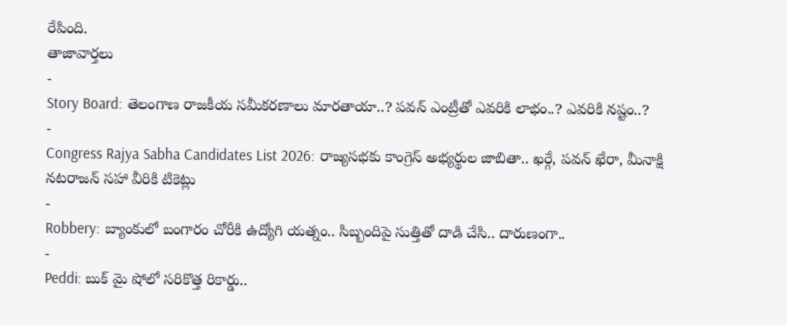రేపింది.
తాజావార్తలు
-
Story Board: తెలంగాణ రాజకీయ సమీకరణాలు మారతాయా..? పవన్ ఎంట్రీతో ఎవరికి లాభం..? ఎవరికి నష్టం..?
-
Congress Rajya Sabha Candidates List 2026: రాజ్యసభకు కాంగ్రెస్ అభ్యర్థుల జాబితా.. ఖర్గే, పవన్ ఖేరా, మీనాక్షి నటరాజన్ సహా వీరికి టికెట్లు
-
Robbery: బ్యాంకులో బంగారం చోరీకి ఉద్యోగి యత్నం.. సిబ్బందిపై సుత్తితో దాడి చేసి.. దారుణంగా..
-
Peddi: బుక్ మై షోలో సరికొత్త రికార్డు..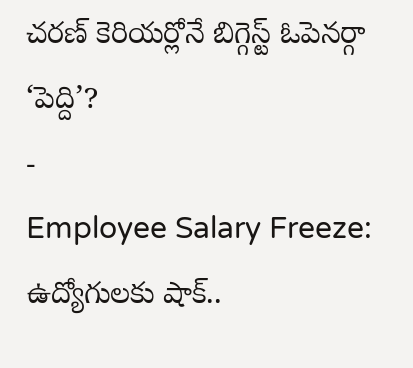చరణ్ కెరియర్లోనే బిగ్గెస్ట్ ఓపెనర్గా ‘పెద్ది’?
-
Employee Salary Freeze: ఉద్యోగులకు షాక్..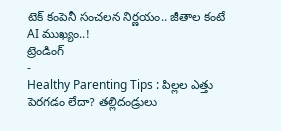టెక్ కంపెనీ సంచలన నిర్ణయం.. జీతాల కంటే AI ముఖ్యం..!
ట్రెండింగ్
-
Healthy Parenting Tips : పిల్లల ఎత్తు పెరగడం లేదా? తల్లిదండ్రులు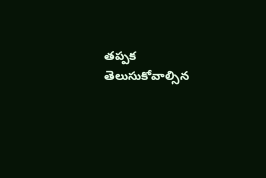తప్పక తెలుసుకోవాల్సిన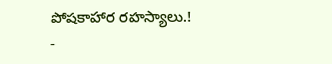పోషకాహార రహస్యాలు.!
-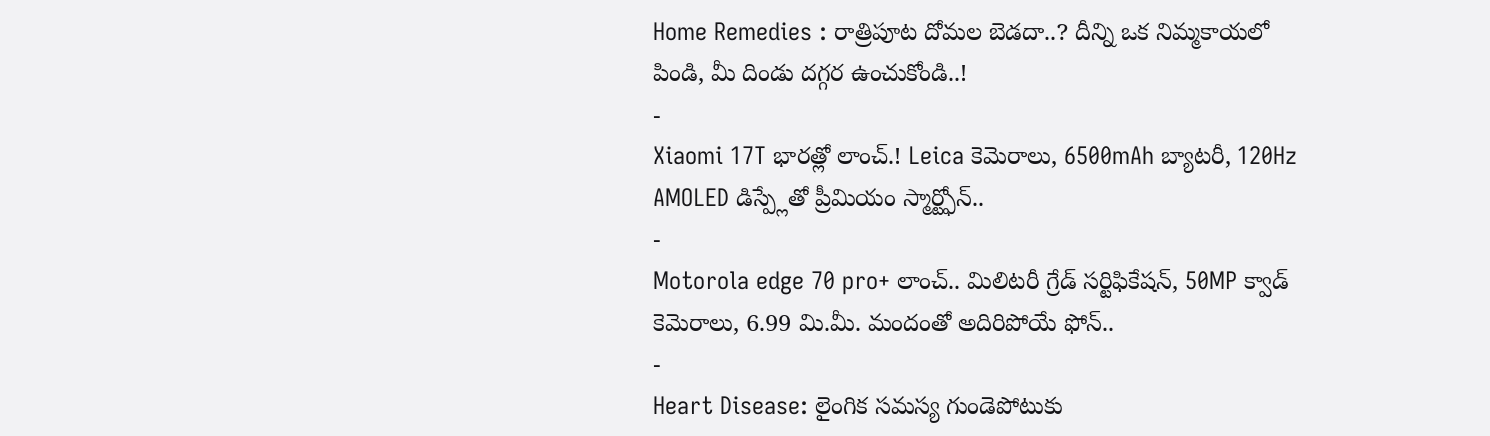Home Remedies : రాత్రిపూట దోమల బెడదా..? దీన్ని ఒక నిమ్మకాయలో పిండి, మీ దిండు దగ్గర ఉంచుకోండి..!
-
Xiaomi 17T భారత్లో లాంచ్.! Leica కెమెరాలు, 6500mAh బ్యాటరీ, 120Hz AMOLED డిస్ప్లేతో ప్రీమియం స్మార్ట్ఫోన్..
-
Motorola edge 70 pro+ లాంచ్.. మిలిటరీ గ్రేడ్ సర్టిఫికేషన్, 50MP క్వాడ్ కెమెరాలు, 6.99 మి.మీ. మందంతో అదిరిపోయే ఫోన్..
-
Heart Disease: లైంగిక సమస్య గుండెపోటుకు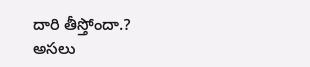దారి తీస్తోందా.? అసలు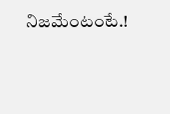నిజమేంటంటే.!